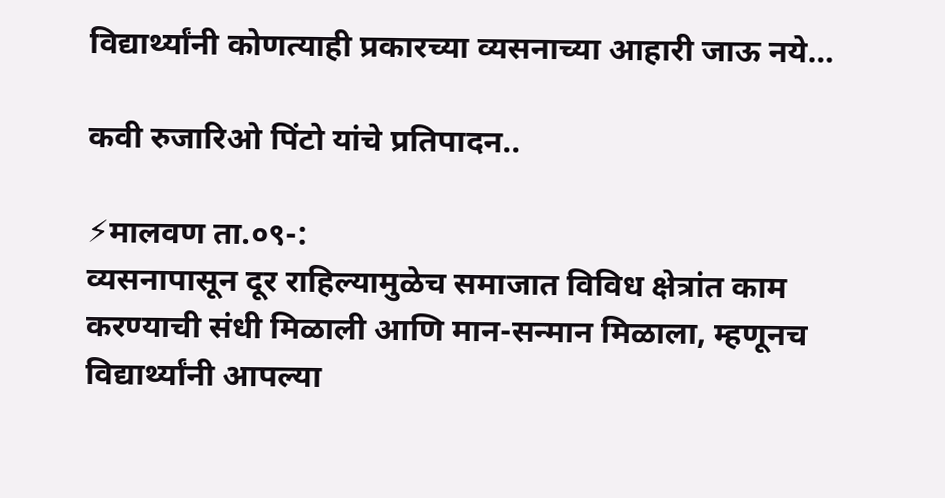विद्यार्थ्यांनी कोणत्याही प्रकारच्या व्यसनाच्या आहारी जाऊ नये…

कवी रुजारिओ पिंटो यांचे प्रतिपादन..

⚡मालवण ता.०९-:
व्यसनापासून दूर राहिल्यामुळेच समाजात विविध क्षेत्रांत काम करण्याची संधी मिळाली आणि मान-सन्मान मिळाला, म्हणूनच विद्यार्थ्यांनी आपल्या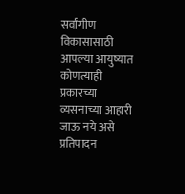सर्वांगीण विकासासाठी आपल्या आयुष्यात कोणत्याही प्रकारच्या व्यसनाच्या आहारी जाऊ नये असे प्रतिपादन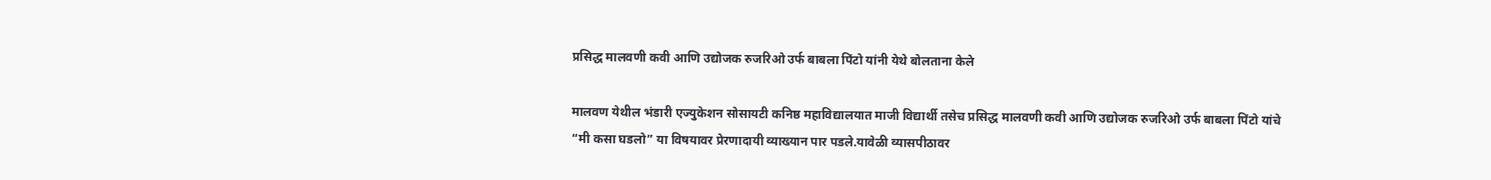प्रसिद्ध मालवणी कवी आणि उद्योजक रुजरिओ उर्फ बाबला पिंटो यांनी येथे बोलताना केले

मालवण येथील भंडारी एज्युकेशन सोसायटी कनिष्ठ महाविद्यालयात माजी विद्यार्थी तसेच प्रसिद्ध मालवणी कवी आणि उद्योजक रुजरिओ उर्फ बाबला पिंटो यांचे “मी कसा घडलो” या विषयावर प्रेरणादायी व्याख्यान पार पडले.यावेळी व्यासपीठावर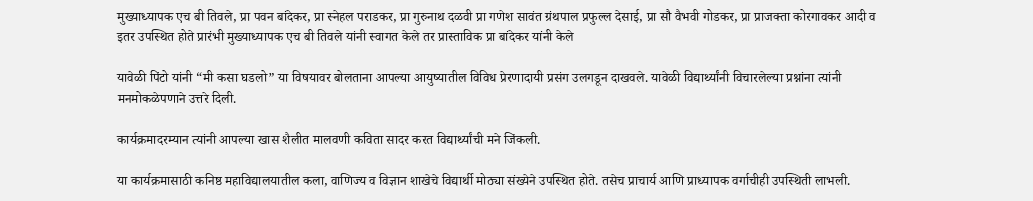मुख्याध्यापक एच बी तिवले, प्रा पवन बांदेकर, प्रा स्नेहल पराडकर, प्रा गुरुनाथ दळवी प्रा गणेश सावंत ग्रंथपाल प्रफुल्ल देसाई, प्रा सौ वैभवी गोडकर, प्रा प्राजक्ता कोरगावकर आदी व इतर उपस्थित होते प्रारंभी मुख्याध्यापक एच बी तिवले यांनी स्वागत केले तर प्रास्ताविक प्रा बांदेकर यांनी केले

यावेळी पिंटो यांनी “मी कसा घडलो” या विषयावर बोलताना आपल्या आयुष्यातील विविध प्रेरणादायी प्रसंग उलगडून दाखवले. यावेळी विद्यार्थ्यांनी विचारलेल्या प्रश्नांना त्यांनी मनमोकळेपणाने उत्तरे दिली.

कार्यक्रमादरम्यान त्यांनी आपल्या खास शैलीत मालवणी कविता सादर करत विद्यार्थ्यांची मने जिंकली.

या कार्यक्रमासाठी कनिष्ठ महाविद्यालयातील कला, वाणिज्य व विज्ञान शाखेचे विद्यार्थी मोठ्या संख्येने उपस्थित होते. तसेच प्राचार्य आणि प्राध्यापक वर्गाचीही उपस्थिती लाभली.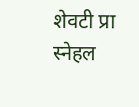शेवटी प्रा स्नेहल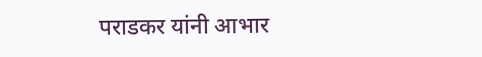पराडकर यांनी आभार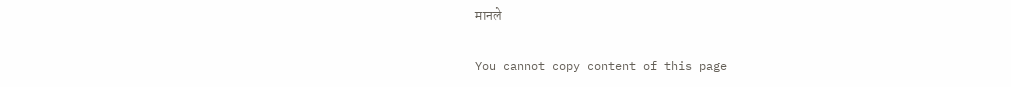मानले

You cannot copy content of this page